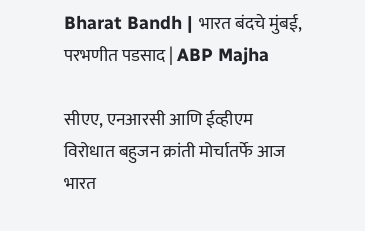Bharat Bandh | भारत बंदचे मुंबई, परभणीत पडसाद | ABP Majha

सीएए, एनआरसी आणि ईव्हीएम विरोधात बहुजन क्रांती मोर्चातर्फे आज भारत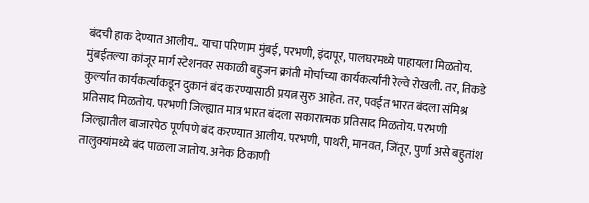बंदची हाक देण्यात आलीय.. याचा परिणाम मुंबई, परभणी, इंदापूर, पालघरमध्ये पाहायला मिळतोय.
मुंबईतल्या कांजूर मार्ग स्टेशनवर सकाळी बहुजन क्रांती मोर्चाच्या कार्यकर्त्यांनी रेल्वे रोखली. तर, तिकडे कुर्ल्यात कार्यकर्त्यांकडून दुकानं बंद करण्यासाठी प्रयत्न सुरु आहेत. तर, पवईत भारत बंदला संमिश्र प्रतिसाद मिळतोय. परभणी जिल्ह्यात मात्र भारत बंदला सकारात्मक प्रतिसाद मिळतोय. परभणी जिल्ह्यातील बाजारपेठ पूर्णपणे बंद करण्यात आलीय. परभणी, पाथरी, मानवत, जिंतूर, पुर्णा असे बहुतांश तालुक्यांमध्ये बंद पाळला जातोय. अनेक ठिकाणी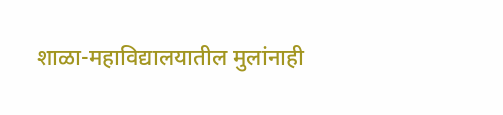शाळा-महाविद्यालयातील मुलांनाही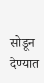सोडून देण्यात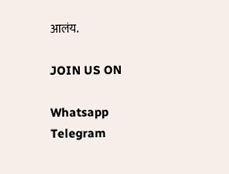आलंय.

JOIN US ON

Whatsapp
Telegram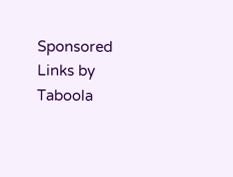Sponsored Links by Taboola